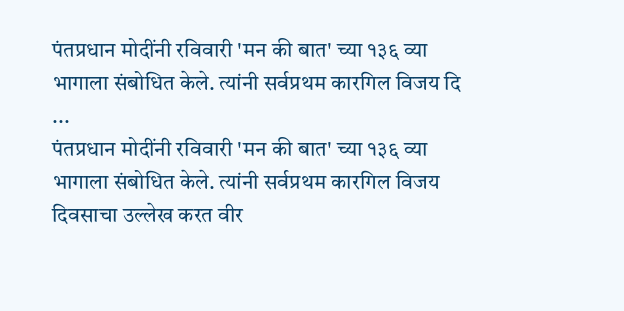पंतप्रधान मोदींनी रविवारी 'मन की बात' च्या १३६ व्या भागाला संबोधित केले. त्यांनी सर्वप्रथम कारगिल विजय दि ...
पंतप्रधान मोदींनी रविवारी 'मन की बात' च्या १३६ व्या भागाला संबोधित केले. त्यांनी सर्वप्रथम कारगिल विजय दिवसाचा उल्लेख करत वीर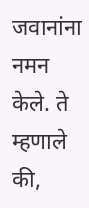जवानांना नमन केले. ते म्हणाले की,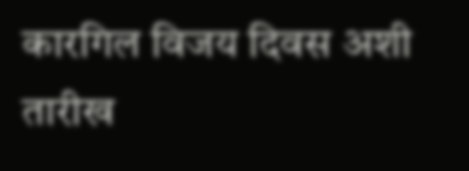कारगिल विजय दिवस अशी तारीख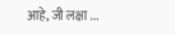आहे, जी लक्षा ...